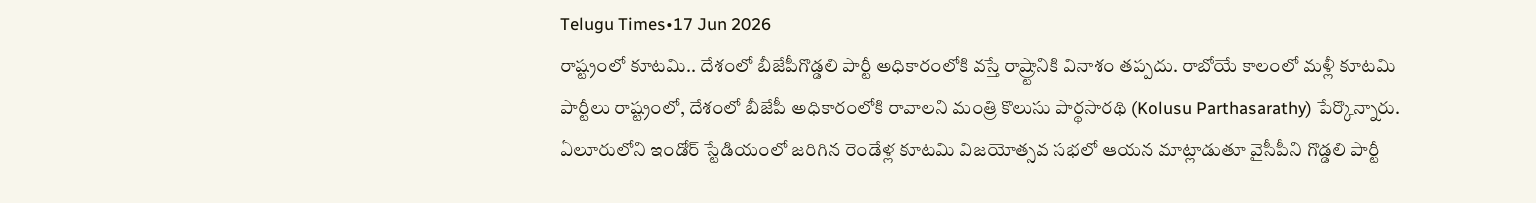Telugu Times•17 Jun 2026
రాష్ట్రంలో కూటమి.. దేశంలో బీజేపీగొడ్డలి పార్టీ అధికారంలోకి వస్తే రాష్ర్టానికి వినాశం తప్పదు. రాబోయే కాలంలో మళ్లీ కూటమి పార్టీలు రాష్ట్రంలో, దేశంలో బీజేపీ అధికారంలోకి రావాలని మంత్రి కొలుసు పార్థసారథి (Kolusu Parthasarathy) పేర్కొన్నారు. ఏలూరులోని ఇండోర్ స్టేడియంలో జరిగిన రెండేళ్ల కూటమి విజయోత్సవ సభలో ఆయన మాట్లాడుతూ వైసీపీని గొడ్డలి పార్టీ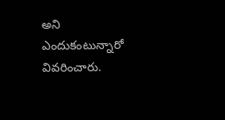అని ఎందుకంటున్నారో వివరించారు.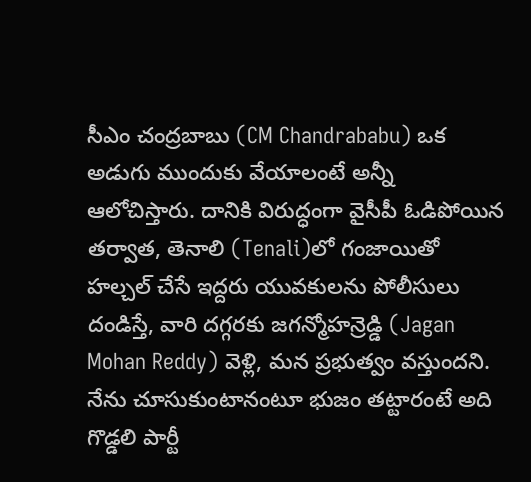సీఎం చంద్రబాబు (CM Chandrababu) ఒక అడుగు ముందుకు వేయాలంటే అన్నీ ఆలోచిస్తారు. దానికి విరుద్ధంగా వైసీపీ ఓడిపోయిన తర్వాత, తెనాలి (Tenali)లో గంజాయితో హల్చల్ చేసే ఇద్దరు యువకులను పోలీసులు దండిస్తే, వారి దగ్గరకు జగన్మోహన్రెడ్డి (Jagan Mohan Reddy) వెళ్లి, మన ప్రభుత్వం వస్తుందని. నేను చూసుకుంటానంటూ భుజం తట్టారంటే అది గొడ్డలి పార్టీ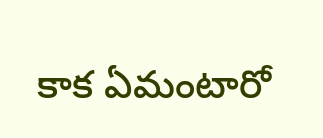కాక ఏమంటారో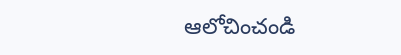ఆలోచించండి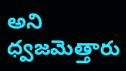అని ధ్వజమెత్తారు